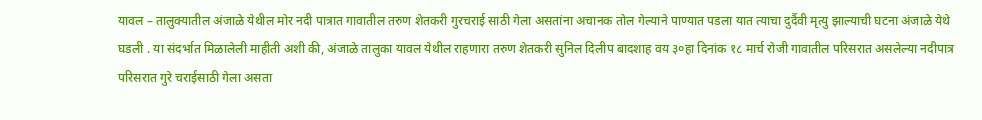यावल – तालुक्यातील अंजाळे येथील मोर नदी पात्रात गावातील तरुण शेतकरी गुरचराई साठी गेला असतांना अचानक तोल गेल्याने पाण्यात पडला यात त्याचा दुर्दैवी मृत्यु झाल्याची घटना अंजाळे येथे घडली . या संदर्भात मिळालेली माहीती अशी की, अंजाळे तालुका यावल येथील राहणारा तरुण शेतकरी सुनिल दिलीप बादशाह वय ३०हा दिनांक १८ मार्च रोजी गावातील परिसरात असलेल्या नदीपात्र परिसरात गुरे चराईसाठी गेला असता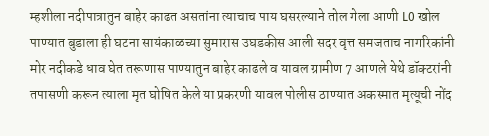म्हशीला नदीपात्रातुन बाहेर काढत असतांना त्याचाच पाय घसरल्याने तोल गेला आणी L0 खोल पाण्यात बुडाला ही घटना सायंकाळच्या सुमारास उघडकीस आली सदर वृत्त समजताच नागरिकांनी मोर नदीकडे धाव घेत तरूणास पाण्यातुन बाहेर काढले व यावल ग्रामीण 7 आणले येथे डॉक्टरांनी तपासणी करून त्याला मृत घोषित केले या प्रकरणी यावल पोलीस ठाण्यात अकस्मात मृत्यूची नोंद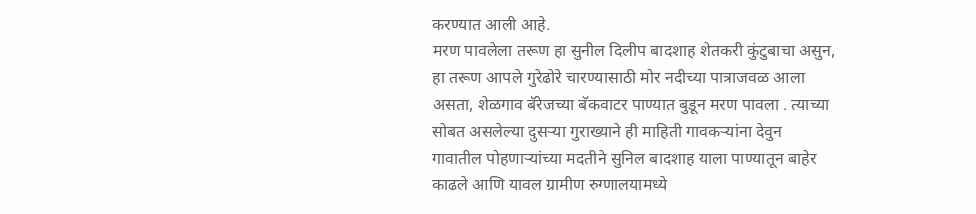करण्यात आली आहे.
मरण पावलेला तरूण हा सुनील दिलीप बादशाह शेतकरी कुंटुबाचा असुन, हा तरूण आपले गुरेढोरे चारण्यासाठी मोर नदीच्या पात्राजवळ आला असता, शेळगाव बॅरेजच्या बॅकवाटर पाण्यात बुडून मरण पावला . त्याच्या सोबत असलेल्या दुसऱ्या गुराख्याने ही माहिती गावकऱ्यांना देवुन गावातील पोहणाऱ्यांच्या मदतीने सुनिल बादशाह याला पाण्यातून बाहेर काढले आणि यावल ग्रामीण रुग्णालयामध्ये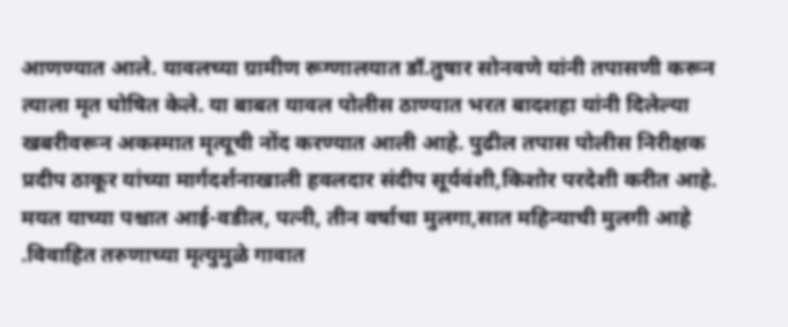आणण्यात आले. यावलच्या ग्रामीण रूग्णालयात डॉ.तुषार सोनवणे यांनी तपासणी करून त्याला मृत घोषित केले. या बाबत यावल पोलीस ठाण्यात भरत बादशहा यांनी दिलेल्या खबरीवरून अकस्मात मृत्यूची नोंद करण्यात आली आहे. पुढील तपास पोलीस निरीक्षक प्रदीप ठाकूर यांच्या मार्गदर्शनाखाली हवलदार संदीप सूर्यवंशी,किशोर परदेशी करीत आहे. मयत याच्या पश्चात आई-वडील, पत्नी, तीन वर्षाचा मुलगा,सात महिन्याची मुलगी आहे .विवाहित तरुणाच्या मृत्युमुळे गावात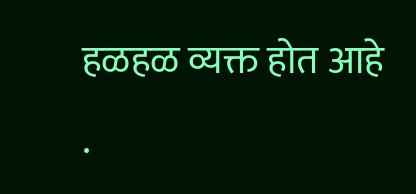हळहळ व्यक्त होत आहे .